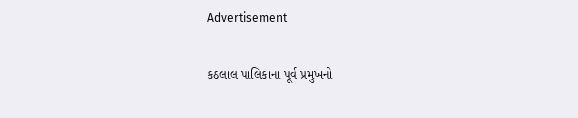Advertisement

કઠલાલ પાલિકાના પૂર્વ પ્રમુખનો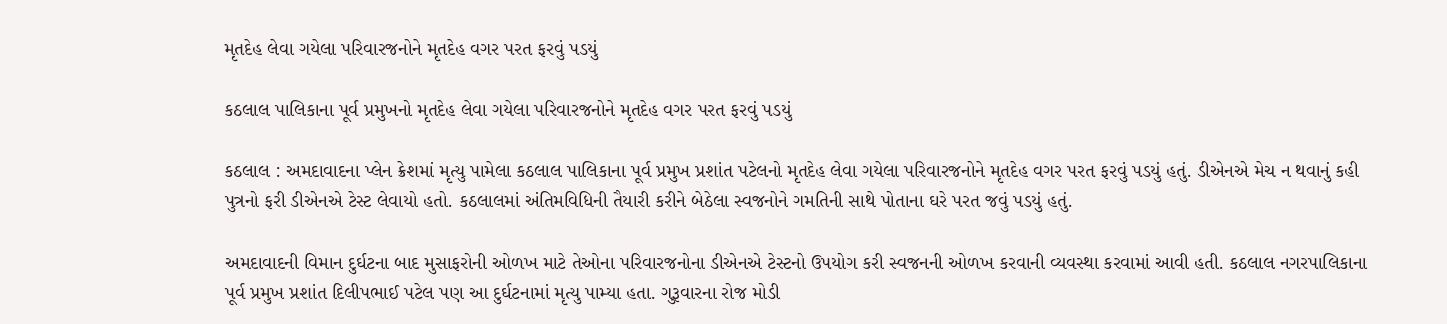મૃતદેહ લેવા ગયેલા પરિવારજનોને મૃતદેહ વગર પરત ફરવું પડયું

કઠલાલ પાલિકાના પૂર્વ પ્રમુખનો મૃતદેહ લેવા ગયેલા પરિવારજનોને મૃતદેહ વગર પરત ફરવું પડયું

કઠલાલ : અમદાવાદના પ્લેન ક્રેશમાં મૃત્યુ પામેલા કઠલાલ પાલિકાના પૂર્વ પ્રમુખ પ્રશાંત પટેલનો મૃતદેહ લેવા ગયેલા પરિવારજનોને મૃતદેહ વગર પરત ફરવું પડયું હતું. ડીએનએ મેચ ન થવાનું કહી પુત્રનો ફરી ડીએનએ ટેસ્ટ લેવાયો હતો. કઠલાલમાં અંતિમવિધિની તૈયારી કરીને બેઠેલા સ્વજનોને ગમતિની સાથે પોતાના ઘરે પરત જવું પડયું હતું.

અમદાવાદની વિમાન દુર્ઘટના બાદ મુસાફરોની ઓળખ માટે તેઓના પરિવારજનોના ડીએનએ ટેસ્ટનો ઉપયોગ કરી સ્વજનની ઓળખ કરવાની વ્યવસ્થા કરવામાં આવી હતી. કઠલાલ નગરપાલિકાના પૂર્વ પ્રમુખ પ્રશાંત દિલીપભાઈ પટેલ પણ આ દુર્ઘટનામાં મૃત્યુ પામ્યા હતા. ગુરૂવારના રોજ મોડી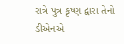રાત્રે પુત્ર કૃષ્ણ દ્વારા તેનો ડીએનએ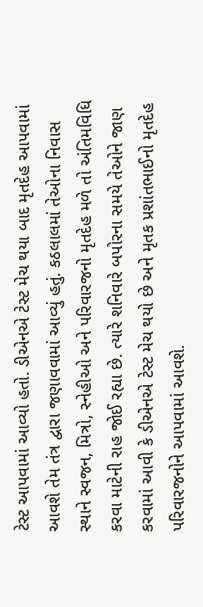ટેસ્ટ આપવામાં આવ્યો હતો. ડીએનએ ટેસ્ટ મેચ થયા બાદ મૃતદેહ આપવામાં આવશે તેમ તંત્ર દ્વારા જણાવવામાં આવ્યું હતું. કઠલાલમાં તેઓના નિવાસ સ્થાને સ્વજન, મિત્રો, સ્નેહીઓ અને પરિવારજનો મૃતદેહ મળે તો અંતિમવિધિ કરવા માટેની રાહ જોઈ રહ્યા છે. ત્યારે શનિવારે બપોરના સમયે તેઓને જાણ કરવામાં આવી કે ડીએનએ ટેસ્ટ મેચ થયો છે અને મૃતક પ્રશાંતભાઈનો મૃતદેહ પરિવારજનોને આપવામાં આવશે.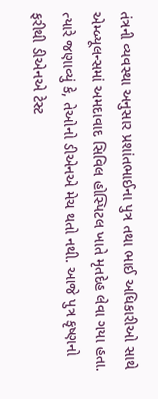તંત્રની વ્યવસ્થા અનુસાર પ્રશાંતભાઈના પુત્ર તથા ભાઈ અધિકારીઓ સાથે એમ્બ્યૂલન્સમાં અમદાવાદ સિવિલ હોસ્પિટલ ખાતે મૃતદેહ લેવા ગયા હતા. ત્યારે જણાવ્યું કે, તેઓનો ડીએનએ મેચ થતો નથી. આજે પુત્ર કૃષ્ણનો ફરીથી ડીએનએ ટેસ્ટ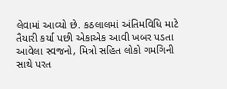લેવામાં આવ્યો છે. કઠલાલમાં અંતિમવિધિ માટે તૈયારી કર્યા પછી એકાએક આવી ખબર પડતા આવેલા સ્વજનો, મિત્રો સહિત લોકો ગમગિની સાથે પરત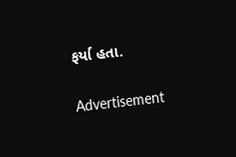ફર્યા હતા.

Advertisement